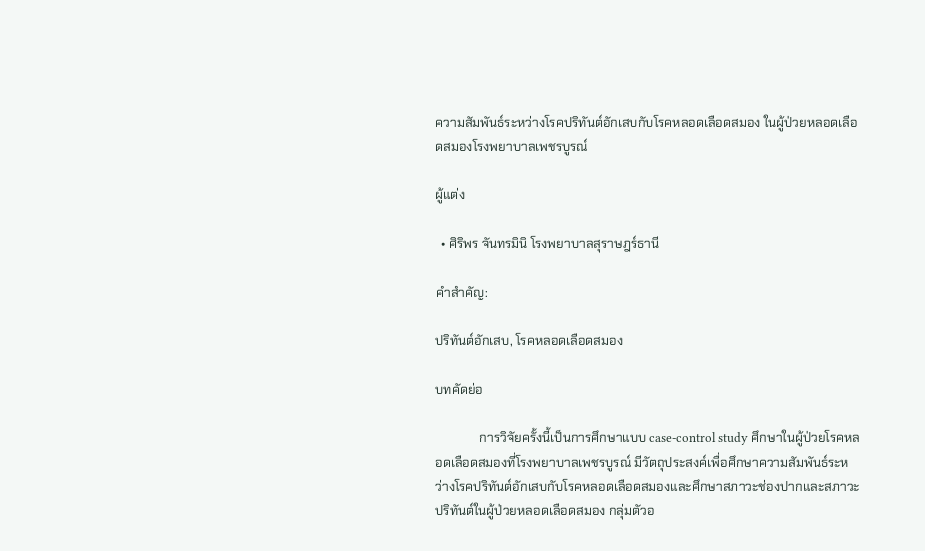ความสัมพันธ์ระหว่างโรคปริทันต์อักเสบกับโรคหลอดเลือดสมอง ในผู้ป่วยหลอดเลือดสมองโรงพยาบาลเพชรบูรณ์

ผู้แต่ง

  • ศิริพร จันทรมินิ โรงพยาบาลสุราษฎร์ธานี

คำสำคัญ:

ปริทันต์อักเสบ, โรคหลอดเลือดสมอง

บทคัดย่อ

              การวิจัยครั้งนี้เป็นการศึกษาแบบ case-control study ศึกษาในผู้ป่วยโรคหลอดเลือดสมองที่โรงพยาบาลเพชรบูรณ์ มีวัตถุประสงค์เพื่อศึกษาความสัมพันธ์ระหว่างโรคปริทันต์อักเสบกับโรคหลอดเลือดสมองและศึกษาสภาวะช่องปากและสภาวะปริทันต์ในผู้ป่วยหลอดเลือดสมอง กลุ่มตัวอ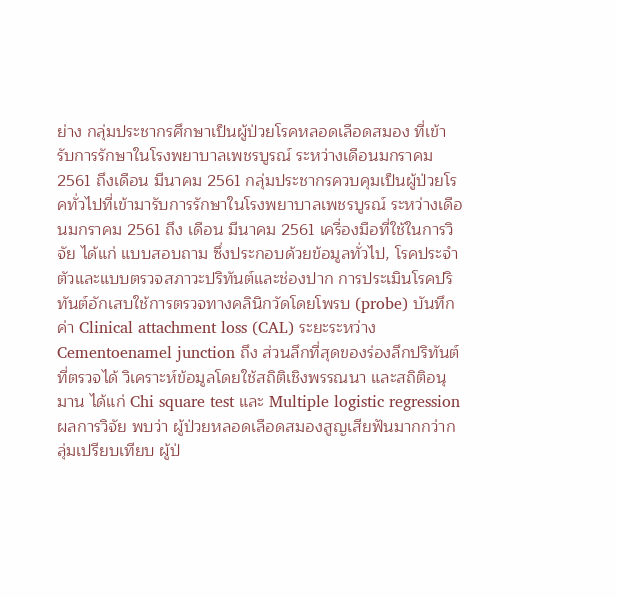ย่าง กลุ่มประชากรศึกษาเป็นผู้ป่วยโรคหลอดเลือดสมอง ที่เข้ารับการรักษาในโรงพยาบาลเพชรบูรณ์ ระหว่างเดือนมกราคม 2561 ถึงเดือน มีนาคม 2561 กลุ่มประชากรควบคุมเป็นผู้ป่วยโรคทั่วไปที่เข้ามารับการรักษาในโรงพยาบาลเพชรบูรณ์ ระหว่างเดือนมกราคม 2561 ถึง เดือน มีนาคม 2561 เครื่องมือที่ใช้ในการวิจัย ได้แก่ แบบสอบถาม ซึ่งประกอบด้วยข้อมูลทั่วไป, โรคประจำตัวและแบบตรวจสภาวะปริทันต์และช่องปาก การประเมินโรคปริทันต์อักเสบใช้การตรวจทางคลินิกวัดโดยโพรบ (probe) บันทึกค่า Clinical attachment loss (CAL) ระยะระหว่าง Cementoenamel junction ถึง ส่วนลึกที่สุดของร่องลึกปริทันต์ที่ตรวจได้ วิเคราะห์ข้อมูลโดยใช้สถิติเชิงพรรณนา และสถิติอนุมาน ได้แก่ Chi square test และ Multiple logistic regression ผลการวิจัย พบว่า ผู้ป่วยหลอดเลือดสมองสูญเสียฟันมากกว่ากลุ่มเปรียบเทียบ ผู้ป่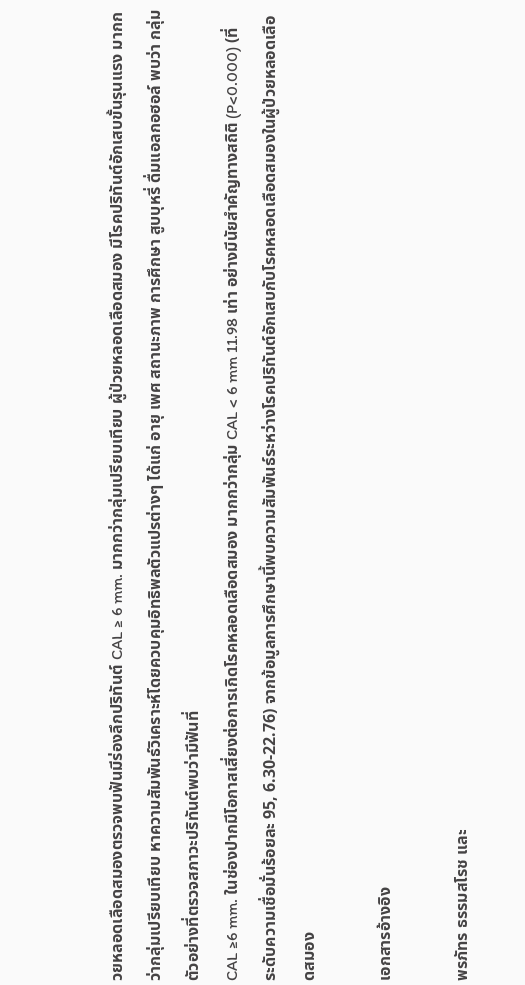วยหลอดเลือดสมองตรวจพบฟันมีร่องลึกปริทันต์ CAL ≥ 6 mm. มากกว่ากลุ่มเปรียบเทียบ ผู้ป่วยหลอดเลือดสมอง มีโรคปริทันต์อักเสบขั้นรุนแรง มากกว่ากลุ่มเปรียบเทียบ หาความสัมพันธ์วิเคราะห์โดยควบคุมอิทธิพลตัวแปรต่างๆ ได้แก่ อายุ เพศ สถานะภาพ การศึกษา สูบบุหรี่ ดื่มแอลกอฮอล์ พบว่า กลุ่มตัวอย่างที่ตรวจสภาวะปริทันต์พบว่ามีฟันที่
CAL ≥6 mm. ในช่องปากมีโอกาสเสี่ยงต่อการเกิดโรคหลอดเลือดสมอง มากกว่ากลุ่ม CAL < 6 mm 11.98 เท่า อย่างมีนัยสำคัญทางสถิติ (P<0.000) (ที่ระดับความเชื่อมั่นร้อยละ 95, 6.30-22.76) จากข้อมูลการศึกษานี้พบความสัมพันธ์ระหว่างโรคปริทันต์อักเสบกับโรคหลอดเลือดสมองในผู้ป่วยหลอดเลือดสมอง

เอกสารอ้างอิง

พรภัทร ธรรมสโรช และ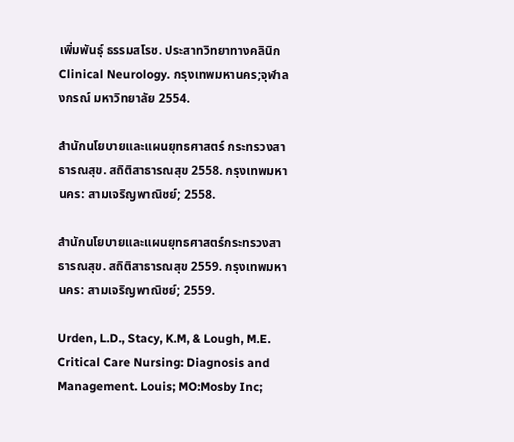เพิ่มพันธุ์ ธรรมสโรช. ประสาทวิทยาทางคลินิก Clinical Neurology. กรุงเทพมหานคร;จุฬาลงกรณ์ มหาวิทยาลัย 2554.

สำนักนโยบายและแผนยุทธศาสตร์ กระทรวงสาธารณสุข. สถิติสาธารณสุข 2558. กรุงเทพมหานคร: สามเจริญพาณิชย์; 2558.

สำนักนโยบายและแผนยุทธศาสตร์กระทรวงสาธารณสุข. สถิติสาธารณสุข 2559. กรุงเทพมหานคร: สามเจริญพาณิชย์; 2559.

Urden, L.D., Stacy, K.M, & Lough, M.E. Critical Care Nursing: Diagnosis and Management. Louis; MO:Mosby Inc;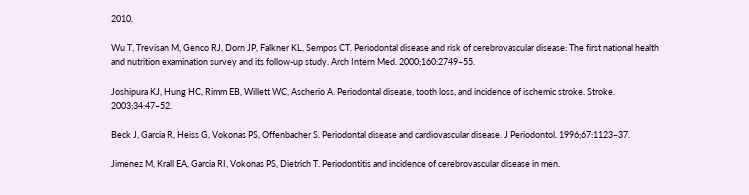2010.

Wu T, Trevisan M, Genco RJ, Dorn JP, Falkner KL, Sempos CT. Periodontal disease and risk of cerebrovascular disease: The first national health and nutrition examination survey and its follow-up study. Arch Intern Med. 2000;160:2749–55.

Joshipura KJ, Hung HC, Rimm EB, Willett WC, Ascherio A. Periodontal disease, tooth loss, and incidence of ischemic stroke. Stroke. 2003;34:47–52.

Beck J, Garcia R, Heiss G, Vokonas PS, Offenbacher S. Periodontal disease and cardiovascular disease. J Periodontol. 1996;67:1123–37.

Jimenez M, Krall EA, Garcia RI, Vokonas PS, Dietrich T. Periodontitis and incidence of cerebrovascular disease in men.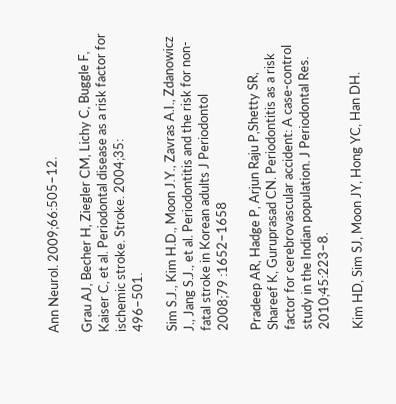Ann Neurol. 2009;66:505–12.

Grau AJ, Becher H, Ziegler CM, Lichy C, Buggle F, Kaiser C, et al. Periodontal disease as a risk factor for ischemic stroke. Stroke. 2004;35:
496–501.

Sim S.J., Kim H.D., Moon J.Y., Zavras A.I., Zdanowicz J., Jang S.J., et al. Periodontitis and the risk for non-fatal stroke in Korean adults J Periodontol
2008;79 :1652–1658

Pradeep AR, Hadge P, Arjun Raju P,Shetty SR, Shareef K, Guruprasad CN. Periodontitis as a risk factor for cerebrovascular accident: A case-control study in the Indian population. J Periodontal Res. 2010;45:223–8.

Kim HD, Sim SJ, Moon JY, Hong YC, Han DH.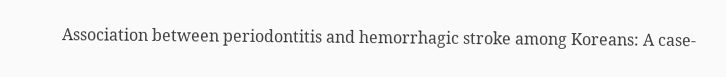Association between periodontitis and hemorrhagic stroke among Koreans: A case-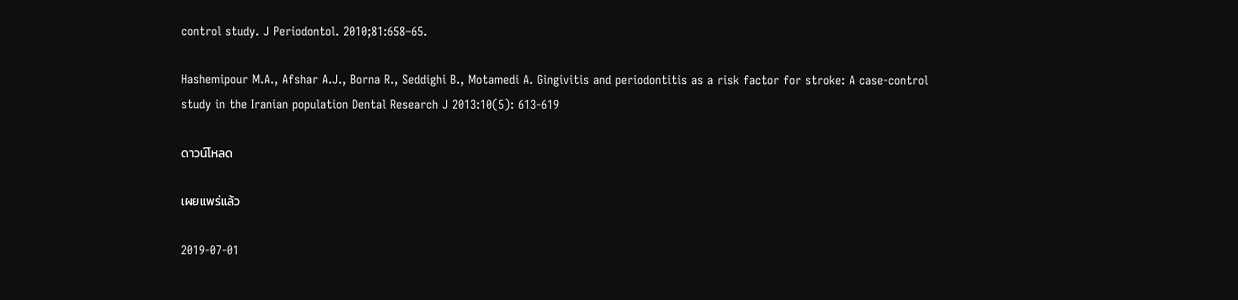control study. J Periodontol. 2010;81:658–65.

Hashemipour M.A., Afshar A.J., Borna R., Seddighi B., Motamedi A. Gingivitis and periodontitis as a risk factor for stroke: A case-control study in the Iranian population Dental Research J 2013:10(5): 613-619

ดาวน์โหลด

เผยแพร่แล้ว

2019-07-01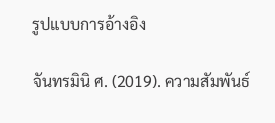รูปแบบการอ้างอิง

จันทรมินิ ศ. (2019). ความสัมพันธ์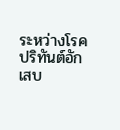ระหว่างโรคปริทันต์อักเสบ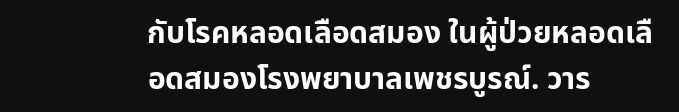กับโรคหลอดเลือดสมอง ในผู้ป่วยหลอดเลือดสมองโรงพยาบาลเพชรบูรณ์. วาร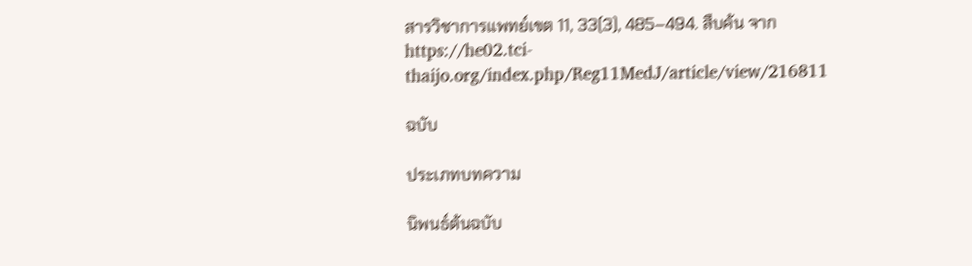สารวิชาการแพทย์เขต 11, 33(3), 485–494. สืบค้น จาก https://he02.tci-thaijo.org/index.php/Reg11MedJ/article/view/216811

ฉบับ

ประเภทบทความ

นิพนธ์ต้นฉบับ